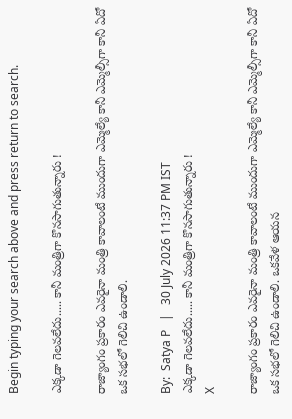Begin typing your search above and press return to search.

ఎక్కడా గెలవలేదు..... కానీ మంత్రిగా కొనసాగుతున్నారు !

రాజ్యాంగం ప్రకారం ఎవరైనా మంత్రి కావాలంటే ముందుగా ఎమ్మెల్యే కానీ ఎమ్మెల్సీగా కానీ ఏదో ఒక సభలో గెలిచి ఉండాలి.

By:  Satya P   |   30 July 2026 11:37 PM IST
ఎక్కడా గెలవలేదు..... కానీ మంత్రిగా కొనసాగుతున్నారు !
X

రాజ్యాంగం ప్రకారం ఎవరైనా మంత్రి కావాలంటే ముందుగా ఎమ్మెల్యే కానీ ఎమ్మెల్సీగా కానీ ఏదో ఒక సభలో గెలిచి ఉండాలి. ఒకవేళ ఆయన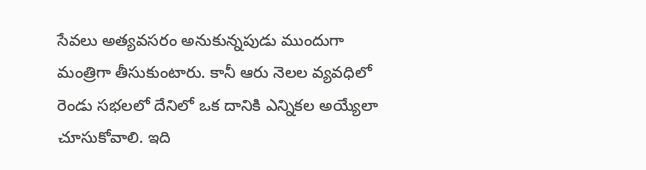సేవలు అత్యవసరం అనుకున్నపుడు ముందుగా మంత్రిగా తీసుకుంటారు. కానీ ఆరు నెలల వ్యవధిలో రెండు సభలలో దేనిలో ఒక దానికి ఎన్నికల అయ్యేలా చూసుకోవాలి. ఇది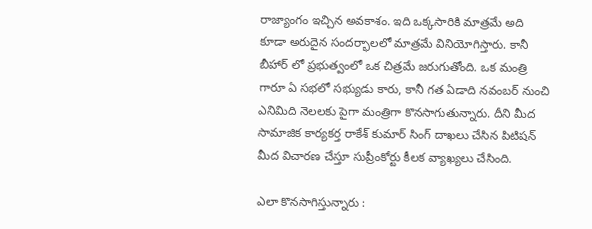రాజ్యాంగం ఇచ్చిన అవకాశం. ఇది ఒక్కసారికి మాత్రమే అది కూడా అరుదైన సందర్భాలలో మాత్రమే వినియోగిస్తారు. కానీ బీహార్ లో ప్రభుత్వంలో ఒక చిత్రమే జరుగుతోంది. ఒక మంత్రి గారూ ఏ సభలో సభ్యుడు కారు, కానీ గత ఏడాది నవంబర్ నుంచి ఎనిమిది నెలలకు పైగా మంత్రిగా కొనసాగుతున్నారు. దీని మీద సామాజిక కార్యకర్త రాకేశ్ కుమార్ సింగ్ దాఖలు చేసిన పిటిషన్ మీద విచారణ చేస్తూ సుప్రీంకోర్టు కీలక వ్యాఖ్యలు చేసింది.

ఎలా కొనసాగిస్తున్నారు :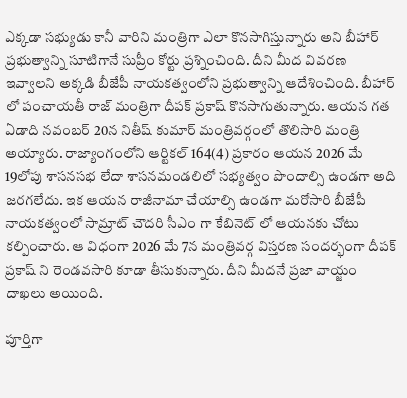ఎక్కడా సభ్యుడు కానీ వారిని మంత్రిగా ఎలా కొనసాగిస్తున్నారు అని బీహార్ ప్రభుత్వాన్ని సూటిగానే సుప్రీం కోర్టు ప్రశ్నించింది. దీని మీద వివరణ ఇవ్వాలని అక్కడి బీజేపీ నాయకత్వంలోని ప్రభుత్వాన్ని ఆదేశించింది. బీహార్ లో పంచాయతీ రాజ్ మంత్రిగా దీపక్ ప్రకాష్ కొనసాగుతున్నారు. ఆయన గత ఏడాది నవంబర్ 20న నితీష్ కుమార్ మంత్రివర్గంలో తొలిసారి మంత్రి అయ్యారు. రాజ్యాంగంలోని ఆర్టికల్ 164(4) ప్రకారం ఆయన 2026 మే 19లోపు శాసనసభ లేదా శాసనమండలిలో సభ్యత్వం పొందాల్సి ఉండగా అది జరగలేదు. ఇక ఆయన రాజీనామా చేయాల్సి ఉండగా మరోసారి బీజేపీ నాయకత్వంలో సామ్రాట్ చౌదరి సీఎం గా కేబినెట్ లో ఆయనకు చోటు కల్పించారు. ఆ విధంగా 2026 మే 7న మంత్రివర్గ విస్తరణ సందర్భంగా దీపక్ ప్రకాష్ ని రెండవసారి కూడా తీసుకున్నారు. దీని మీదనే ప్రజా వాయ్జం దాఖలు అయింది.

పూర్తిగా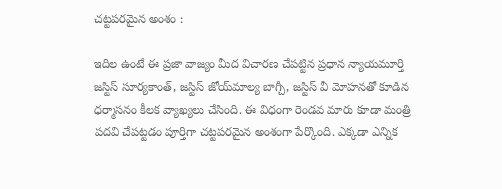చట్టపరమైన అంశం :

ఇదిల ఉంటే ఈ ప్రజా వాజ్యం మీద విచారణ చేపట్టిన ప్రధాన న్యాయమూర్తి జస్టిస్ సూర్యకాంత్, జస్టిస్ జోయ్‌మాల్య బాగ్చీ, జస్టిస్ వీ మోహనతో కూడిన ధర్మాసనం కీలక వ్యాఖ్యలు చేసింది. ఈ విధంగా రెండవ మారు కూడా మంత్రి పదవి చేపట్టడం పూర్తిగా చట్టపరమైన అంశంగా పేర్కొంది. ఎక్కడా ఎన్నిక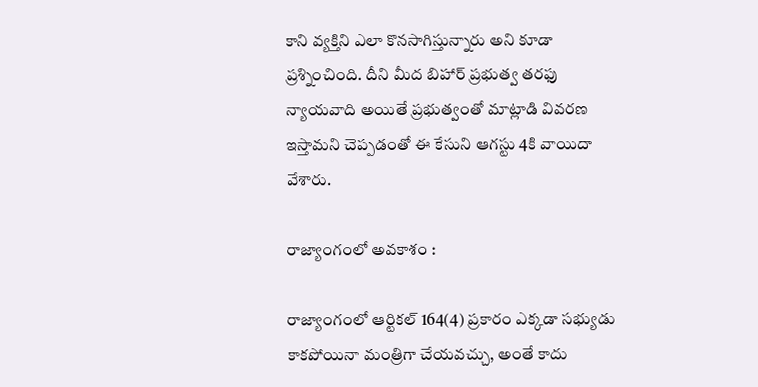కాని వ్యక్తిని ఎలా కొనసాగిస్తున్నారు అని కూడా ప్రశ్నించింది. దీని మీద బిహార్ ప్రభుత్వ తరఫు న్యాయవాది అయితే ప్రభుత్వంతో మాట్లాడి వివరణ ఇస్తామని చెప్పడంతో ఈ కేసుని ఆగస్టు 4కి వాయిదా వేశారు.

రాజ్యాంగంలో అవకాశం :

రాజ్యాంగంలో ఆర్టికల్ 164(4) ప్రకారం ఎక్కడా సభ్యుడు కాకపోయినా మంత్రిగా చేయవచ్చు, అంతే కాదు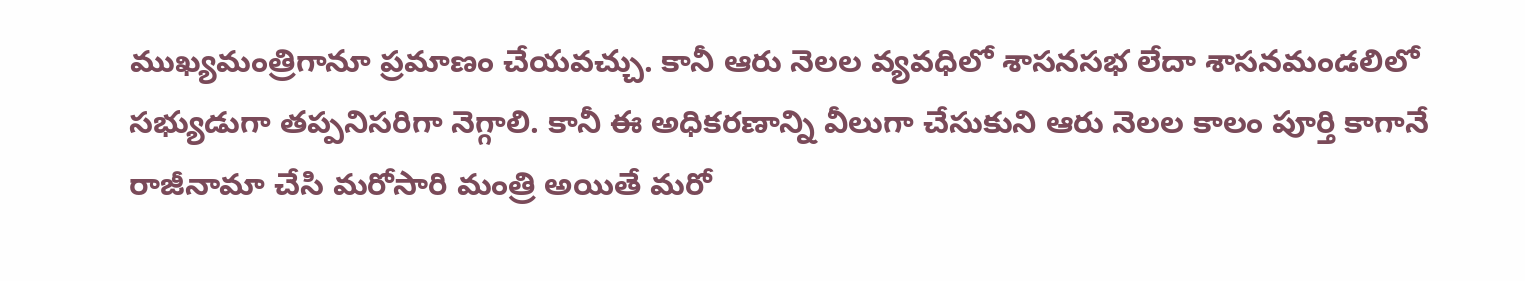ముఖ్యమంత్రిగానూ ప్రమాణం చేయవచ్చు. కానీ ఆరు నెలల వ్యవధిలో శాసనసభ లేదా శాసనమండలిలో సభ్యుడుగా తప్పనిసరిగా నెగ్గాలి. కానీ ఈ అధికరణాన్ని వీలుగా చేసుకుని ఆరు నెలల కాలం పూర్తి కాగానే రాజీనామా చేసి మరోసారి మంత్రి అయితే మరో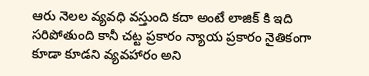ఆరు నెలల వ్యవధి వస్తుంది కదా అంటే లాజిక్ కి ఇది సరిపోతుంది కానీ చట్ట ప్రకారం న్యాయ ప్రకారం నైతికంగా కూడా కూడని వ్యవహారం అని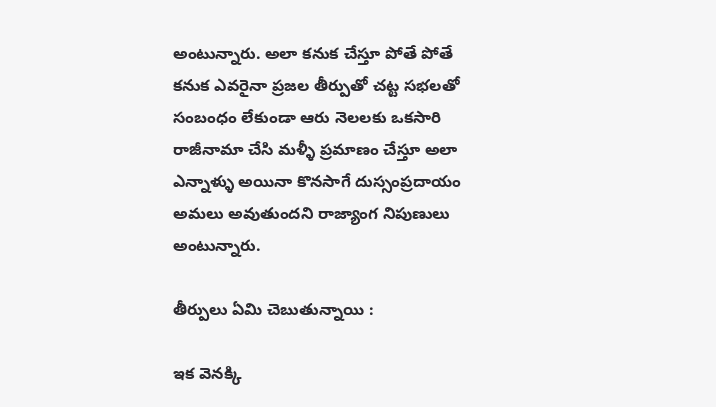అంటున్నారు. అలా కనుక చేస్తూ పోతే పోతే కనుక ఎవరైనా ప్రజల తీర్పుతో చట్ట సభలతో సంబంధం లేకుండా ఆరు నెలలకు ఒకసారి రాజీనామా చేసి మళ్ళీ ప్రమాణం చేస్తూ అలా ఎన్నాళ్ళు అయినా కొనసాగే దుస్సంప్రదాయం అమలు అవుతుందని రాజ్యాంగ నిపుణులు అంటున్నారు.

తీర్పులు ఏమి చెబుతున్నాయి :

ఇక వెనక్కి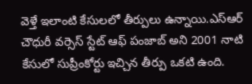వెళ్తే ఇలాంటి కేసులలో తీర్పులు ఉన్నాయి.ఎస్ఆర్ చౌధురీ వర్సెస్ స్టేట్ ఆఫ్ పంజాబ్ అని 2001 నాటి కేసులో సుప్రీంకోర్టు ఇచ్చిన తీర్పు ఒకటి ఉంది.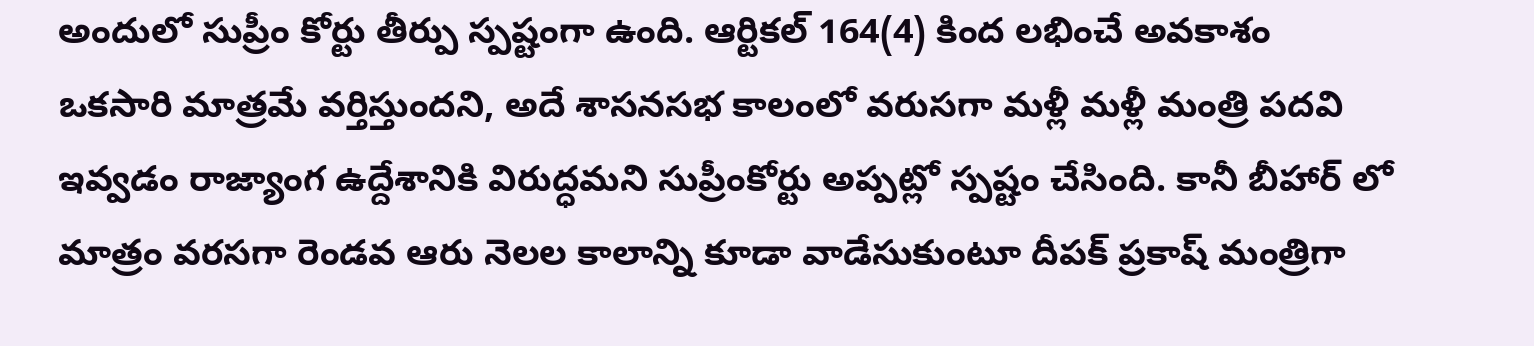అందులో సుప్రీం కోర్టు తీర్పు స్పష్టంగా ఉంది. ఆర్టికల్ 164(4) కింద లభించే అవకాశం ఒకసారి మాత్రమే వర్తిస్తుందని, అదే శాసనసభ కాలంలో వరుసగా మళ్లీ మళ్లీ మంత్రి పదవి ఇవ్వడం రాజ్యాంగ ఉద్దేశానికి విరుద్ధమని సుప్రీంకోర్టు అప్పట్లో స్పష్టం చేసింది. కానీ బీహార్ లో మాత్రం వరసగా రెండవ ఆరు నెలల కాలాన్ని కూడా వాడేసుకుంటూ దీపక్ ప్రకాష్ మంత్రిగా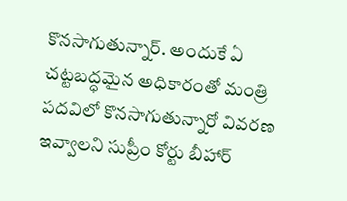కొనసాగుతున్నార్. అందుకే ఏ చట్టబద్ధమైన అధికారంతో మంత్రి పదవిలో కొనసాగుతున్నారో వివరణ ఇవ్వాలని సుప్రీం కోర్టు బీహార్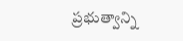ప్రభుత్వాన్ని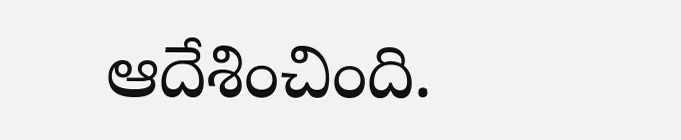ఆదేశించింది.